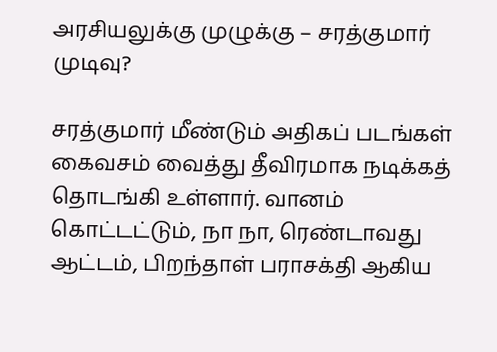அரசியலுக்கு முழுக்கு – சரத்குமார் முடிவு?

சரத்குமார் மீண்டும் அதிகப் படங்கள் கைவசம் வைத்து தீவிரமாக நடிக்கத் தொடங்கி உள்ளார். வானம் கொட்டட்டும், நா நா, ரெண்டாவது ஆட்டம், பிறந்தாள் பராசக்தி ஆகிய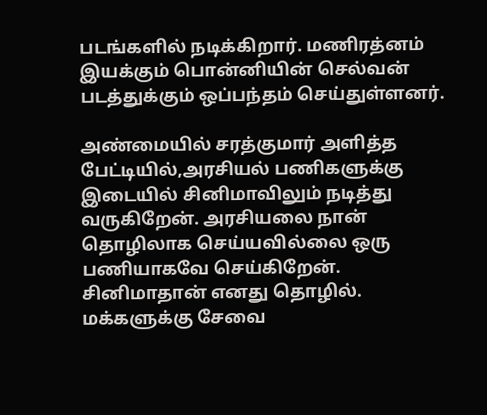படங்களில் நடிக்கிறார். மணிரத்னம் இயக்கும் பொன்னியின் செல்வன் படத்துக்கும் ஒப்பந்தம் செய்துள்ளனர்.

அண்மையில் சரத்குமார் அளித்த பேட்டியில்,அரசியல் பணிகளுக்கு இடையில் சினிமாவிலும் நடித்து வருகிறேன். அரசியலை நான் தொழிலாக செய்யவில்லை ஒரு பணியாகவே செய்கிறேன். சினிமாதான் எனது தொழில். மக்களுக்கு சேவை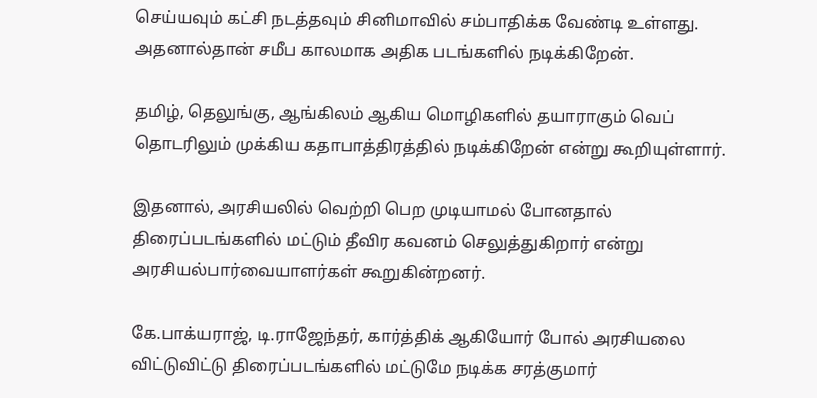செய்யவும் கட்சி நடத்தவும் சினிமாவில் சம்பாதிக்க வேண்டி உள்ளது. அதனால்தான் சமீப காலமாக அதிக படங்களில் நடிக்கிறேன்.

தமிழ், தெலுங்கு, ஆங்கிலம் ஆகிய மொழிகளில் தயாராகும் வெப் தொடரிலும் முக்கிய கதாபாத்திரத்தில் நடிக்கிறேன் என்று கூறியுள்ளார்.

இதனால், அரசியலில் வெற்றி பெற முடியாமல் போனதால் திரைப்படங்களில் மட்டும் தீவிர கவனம் செலுத்துகிறார் என்று அரசியல்பார்வையாளர்கள் கூறுகின்றனர்.

கே.பாக்யராஜ், டி.ராஜேந்தர், கார்த்திக் ஆகியோர் போல் அரசியலை விட்டுவிட்டு திரைப்படங்களில் மட்டுமே நடிக்க சரத்குமார்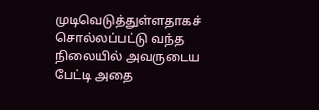முடிவெடுத்துள்ளதாகச் சொல்லப்பட்டு வந்த நிலையில் அவருடைய பேட்டி அதை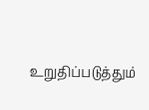உறுதிப்படுத்தும்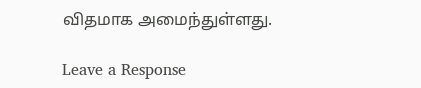விதமாக அமைந்துள்ளது.

Leave a Response